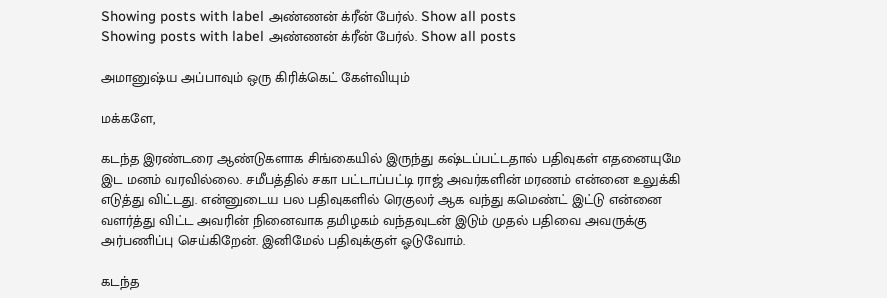Showing posts with label அண்ணன் க்ரீன் பேர்ல். Show all posts
Showing posts with label அண்ணன் க்ரீன் பேர்ல். Show all posts

அமானுஷ்ய அப்பாவும் ஒரு கிரிக்கெட் கேள்வியும்

மக்களே,

கடந்த இரண்டரை ஆண்டுகளாக சிங்கையில் இருந்து கஷ்டப்பட்டதால் பதிவுகள் எதனையுமே இட மனம் வரவில்லை. சமீபத்தில் சகா பட்டாப்பட்டி ராஜ் அவர்களின் மரணம் என்னை உலுக்கி எடுத்து விட்டது. என்னுடைய பல பதிவுகளில் ரெகுலர் ஆக வந்து கமெண்ட் இட்டு என்னை வளர்த்து விட்ட அவரின் நினைவாக தமிழகம் வந்தவுடன் இடும் முதல் பதிவை அவருக்கு அர்பணிப்பு செய்கிறேன். இனிமேல் பதிவுக்குள் ஓடுவோம்.

கடந்த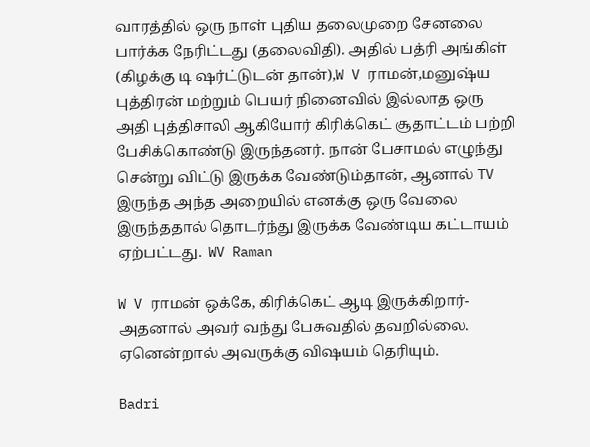வாரத்தில் ஒரு நாள் புதிய தலைமுறை சேனலை பார்க்க நேரிட்டது (தலைவிதி). அதில் பத்ரி அங்கிள் (கிழக்கு டி ஷர்ட்டுடன் தான்),W V ராமன்,மனுஷ்ய புத்திரன் மற்றும் பெயர் நினைவில் இல்லாத ஒரு அதி புத்திசாலி ஆகியோர் கிரிக்கெட் சூதாட்டம் பற்றி பேசிக்கொண்டு இருந்தனர். நான் பேசாமல் எழுந்து சென்று விட்டு இருக்க வேண்டும்தான், ஆனால் TV இருந்த அந்த அறையில் எனக்கு ஒரு வேலை இருந்ததால் தொடர்ந்து இருக்க வேண்டிய கட்டாயம் ஏற்பட்டது.  WV Raman

W V ராமன் ஒக்கே, கிரிக்கெட் ஆடி இருக்கிறார்-அதனால் அவர் வந்து பேசுவதில் தவறில்லை.  ஏனென்றால் அவருக்கு விஷயம் தெரியும்.

Badri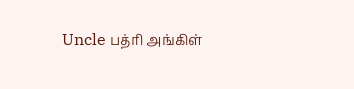Uncle பத்ரி அங்கிள்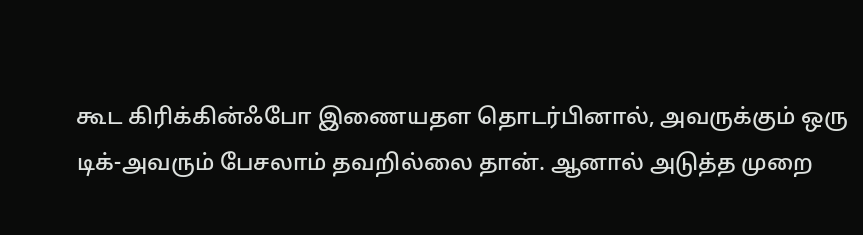கூட கிரிக்கின்ஃபோ இணையதள தொடர்பினால், அவருக்கும் ஒரு டிக்-அவரும் பேசலாம் தவறில்லை தான். ஆனால் அடுத்த முறை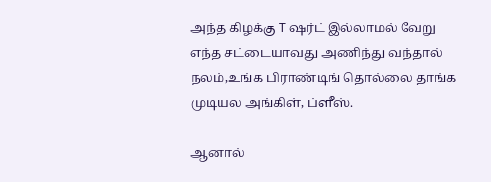அந்த கிழக்கு T ஷர்ட் இல்லாமல் வேறு எந்த சட்டையாவது அணிந்து வந்தால் நலம்,உங்க பிராண்டிங் தொல்லை தாங்க முடியல அங்கிள், ப்ளீஸ்.

ஆனால்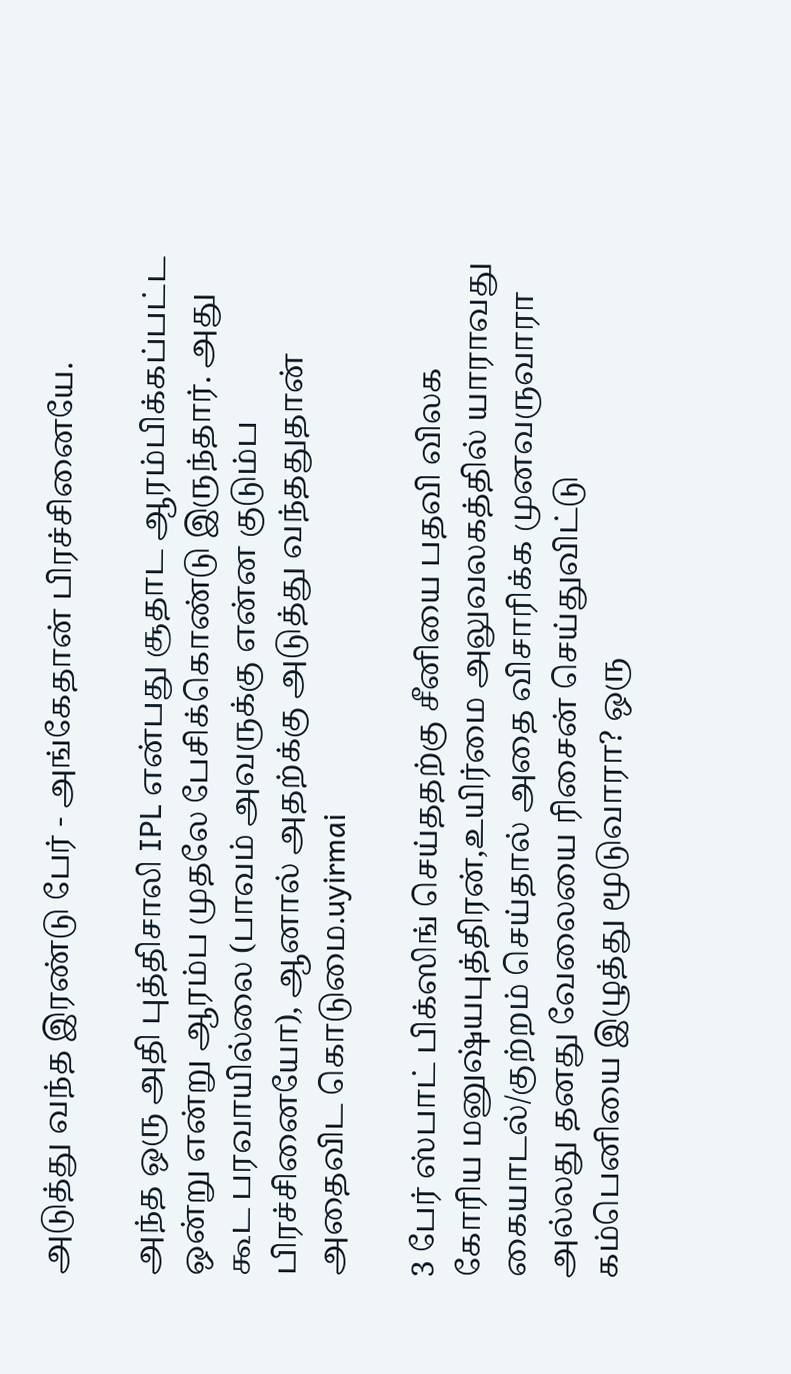அடுத்து வந்த இரண்டு பேர் - அங்கேதான் பிரச்சினையே.

அந்த ஒரு அதி புத்திசாலி IPL என்பது சூதாட ஆரம்பிக்கப்பட்ட ஒன்று என்று ஆரம்ப முதலே பேசிக்கொண்டு இருந்தார். அது கூட பரவாயில்லை (பாவம் அவருக்கு என்ன குடும்ப பிரச்சினையோ), ஆனால் அதற்க்கு அடுத்து வந்ததுதான் அதைவிட கொடுமை.uyirmai

3 பேர் ஸ்பாட் பிக்ஸிங் செய்ததற்கு சீனியை பதவி விலக கோரிய மனுஷ்யபுத்திரன்,உயிர்மை அலுவலகத்தில் யாராவது கையாடல்/குற்றம் செய்தால் அதை விசாரிக்க முனவருவாரா அல்லது தனது வேலையை ரிசைன் செய்துவிட்டு கம்பெனியை இழுத்து மூடுவாரா? ஒரு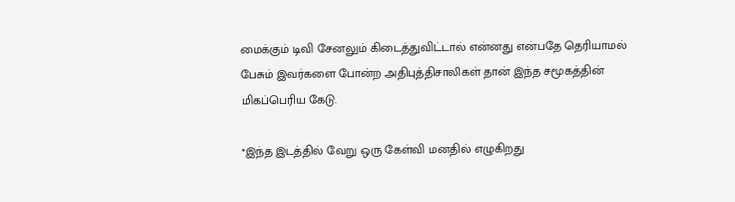மைக்கும் டிவி சேனலும் கிடைத்துவிட்டால் என்னது என்பதே தெரியாமல் பேசும் இவர்களை போன்ற அதிபுத்திசாலிகள் தான் இந்த சமூகத்தின் மிகப்பெரிய கேடு.

*இந்த இடத்தில் வேறு ஒரு கேள்வி மனதில் எழுகிறது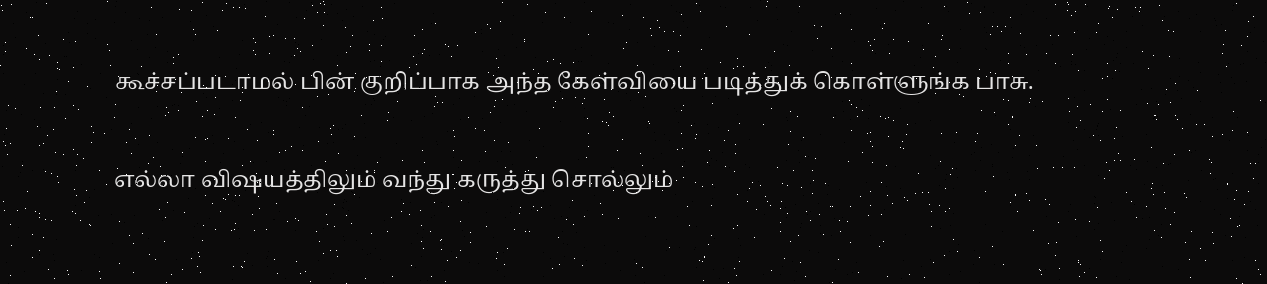கூச்சப்படாமல் பின் குறிப்பாக அந்த கேள்வியை படித்துக் கொள்ளுங்க பாசு.

எல்லா விஷயத்திலும் வந்து கருத்து சொல்லும்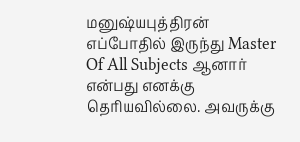மனுஷ்யபுத்திரன் எப்போதில் இருந்து Master Of All Subjects ஆனார் என்பது எனக்கு தெரியவில்லை. அவருக்கு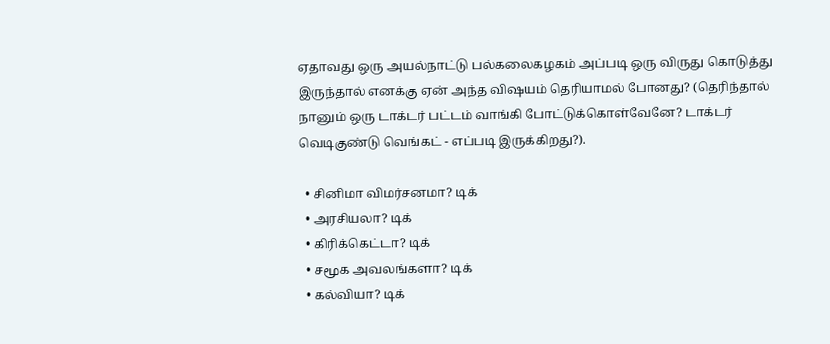ஏதாவது ஒரு அயல்நாட்டு பல்கலைகழகம் அப்படி ஒரு விருது கொடுத்து இருந்தால் எனக்கு ஏன் அந்த விஷயம் தெரியாமல் போனது? (தெரிந்தால் நானும் ஒரு டாக்டர் பட்டம் வாங்கி போட்டுக்கொள்வேனே? டாக்டர் வெடிகுண்டு வெங்கட் - எப்படி இருக்கிறது?).

  • சினிமா விமர்சனமா? டிக்
  • அரசியலா? டிக்
  • கிரிக்கெட்டா? டிக்
  • சமூக அவலங்களா? டிக்
  • கல்வியா? டிக்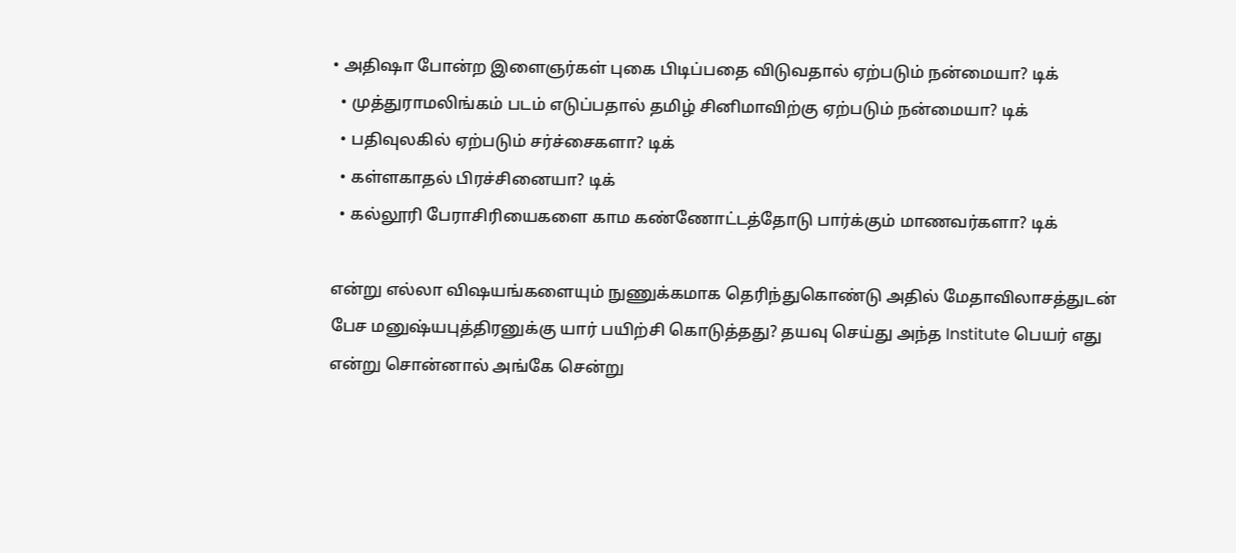• அதிஷா போன்ற இளைஞர்கள் புகை பிடிப்பதை விடுவதால் ஏற்படும் நன்மையா? டிக்
  • முத்துராமலிங்கம் படம் எடுப்பதால் தமிழ் சினிமாவிற்கு ஏற்படும் நன்மையா? டிக்
  • பதிவுலகில் ஏற்படும் சர்ச்சைகளா? டிக்
  • கள்ளகாதல் பிரச்சினையா? டிக்
  • கல்லூரி பேராசிரியைகளை காம கண்ணோட்டத்தோடு பார்க்கும் மாணவர்களா? டிக்

என்று எல்லா விஷயங்களையும் நுணுக்கமாக தெரிந்துகொண்டு அதில் மேதாவிலாசத்துடன் பேச மனுஷ்யபுத்திரனுக்கு யார் பயிற்சி கொடுத்தது? தயவு செய்து அந்த Institute பெயர் எது என்று சொன்னால் அங்கே சென்று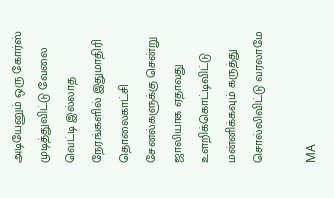அடியேனும் ஒரு கோர்ஸ் முடித்துவிட்டு வேலை வெட்டி இல்லாத நேரங்களில் இதுமாதிரி தொலைகாட்சி சேனல்களுக்கு சென்று ஜாலியாக ஏதாவது உளறிக்கொட்டிவிட்டு மன்னிக்கவும் கருத்து சொல்லிவிட்டு வரலாமே

MA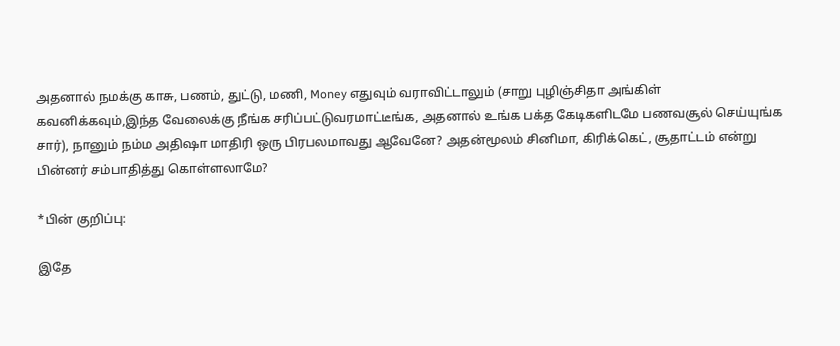அதனால் நமக்கு காசு, பணம், துட்டு, மணி, Money எதுவும் வராவிட்டாலும் (சாறு புழிஞ்சிதா அங்கிள் கவனிக்கவும்,இந்த வேலைக்கு நீங்க சரிப்பட்டுவரமாட்டீங்க, அதனால் உங்க பக்த கேடிகளிடமே பணவசூல் செய்யுங்க சார்), நானும் நம்ம அதிஷா மாதிரி ஒரு பிரபலமாவது ஆவேனே? அதன்மூலம் சினிமா, கிரிக்கெட், சூதாட்டம் என்று பின்னர் சம்பாதித்து கொள்ளலாமே?

*பின் குறிப்பு:

இதே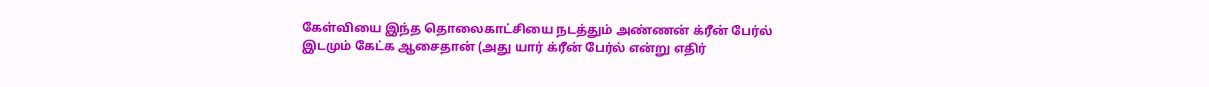கேள்வியை இந்த தொலைகாட்சியை நடத்தும் அண்ணன் க்ரீன் பேர்ல் இடமும் கேட்க ஆசைதான் (அது யார் க்ரீன் பேர்ல் என்று எதிர்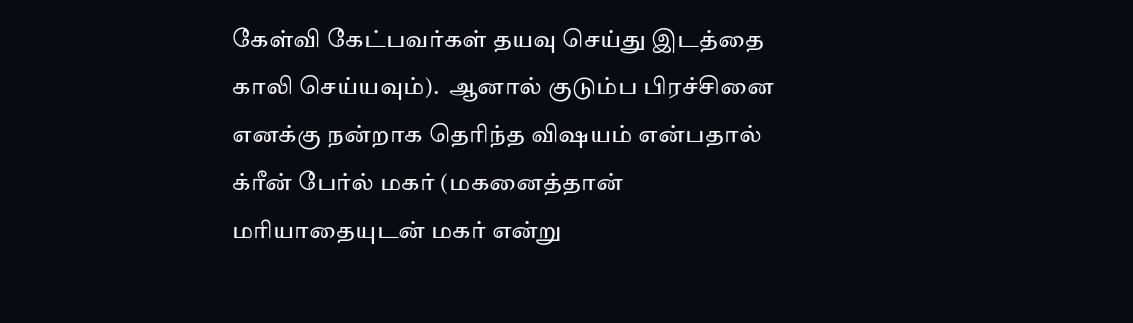கேள்வி கேட்பவர்கள் தயவு செய்து இடத்தை காலி செய்யவும்).  ஆனால் குடும்ப பிரச்சினை எனக்கு நன்றாக தெரிந்த விஷயம் என்பதால் க்ரீன் பேர்ல் மகர் (மகனைத்தான் மரியாதையுடன் மகர் என்று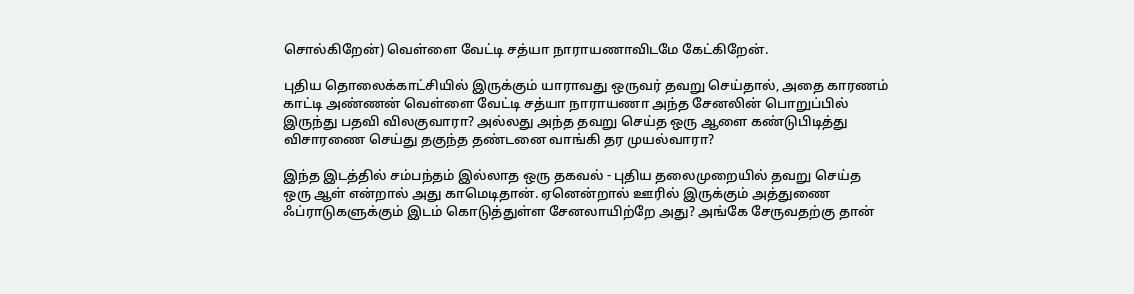சொல்கிறேன்) வெள்ளை வேட்டி சத்யா நாராயணாவிடமே கேட்கிறேன்.

புதிய தொலைக்காட்சியில் இருக்கும் யாராவது ஒருவர் தவறு செய்தால், அதை காரணம் காட்டி அண்ணன் வெள்ளை வேட்டி சத்யா நாராயணா அந்த சேனலின் பொறுப்பில் இருந்து பதவி விலகுவாரா? அல்லது அந்த தவறு செய்த ஒரு ஆளை கண்டுபிடித்து விசாரணை செய்து தகுந்த தண்டனை வாங்கி தர முயல்வாரா?

இந்த இடத்தில் சம்பந்தம் இல்லாத ஒரு தகவல் - புதிய தலைமுறையில் தவறு செய்த ஒரு ஆள் என்றால் அது காமெடிதான். ஏனென்றால் ஊரில் இருக்கும் அத்துணை ஃப்ராடுகளுக்கும் இடம் கொடுத்துள்ள சேனலாயிற்றே அது? அங்கே சேருவதற்கு தான்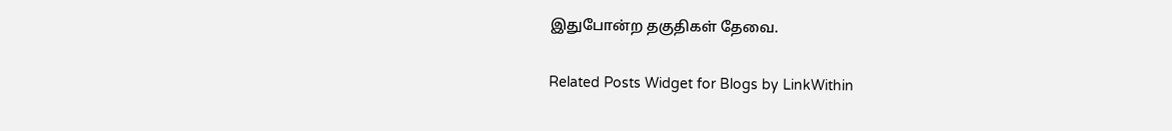இதுபோன்ற தகுதிகள் தேவை.

Related Posts Widget for Blogs by LinkWithin